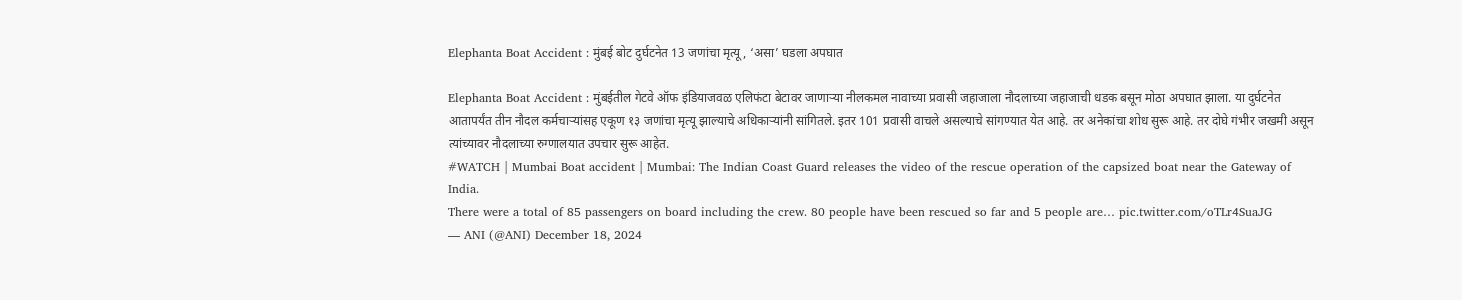Elephanta Boat Accident : मुंबई बोट दुर्घटनेत 13 जणांचा मृत्यू, ‘असा’ घडला अपघात

Elephanta Boat Accident : मुंबईतील गेटवे ऑफ इंडियाजवळ एलिफंटा बेटावर जाणाऱ्या नीलकमल नावाच्या प्रवासी जहाजाला नौदलाच्या जहाजाची धडक बसून मोठा अपघात झाला. या दुर्घटनेत आतापर्यंत तीन नौदल कर्मचाऱ्यांसह एकूण १३ जणांचा मृत्यू झाल्याचे अधिकाऱ्यांनी सांगितले. इतर 101 प्रवासी वाचले असल्याचे सांगण्यात येत आहे. तर अनेकांचा शोध सुरू आहे. तर दोघे गंभीर जखमी असून त्यांच्यावर नौदलाच्या रुग्णालयात उपचार सुरू आहेत.
#WATCH | Mumbai Boat accident | Mumbai: The Indian Coast Guard releases the video of the rescue operation of the capsized boat near the Gateway of India.
There were a total of 85 passengers on board including the crew. 80 people have been rescued so far and 5 people are… pic.twitter.com/oTLr4SuaJG
— ANI (@ANI) December 18, 2024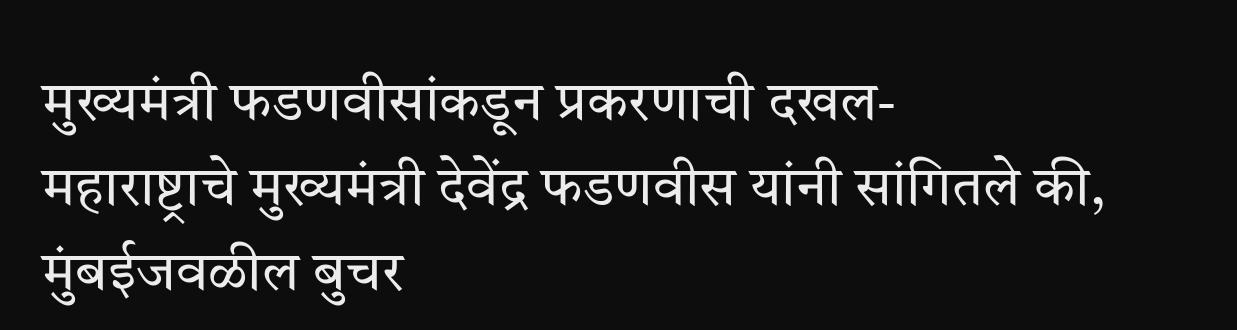मुख्यमंत्री फडणवीसांकडून प्रकरणाची दखल-
महाराष्ट्राचे मुख्यमंत्री देवेंद्र फडणवीस यांनी सांगितले की, मुंबईजवळील बुचर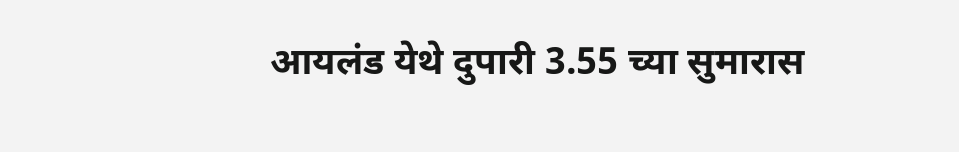आयलंड येथे दुपारी 3.55 च्या सुमारास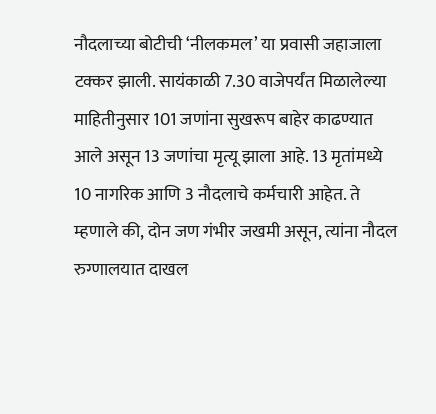नौदलाच्या बोटीची ‘नीलकमल’ या प्रवासी जहाजाला टक्कर झाली. सायंकाळी 7.30 वाजेपर्यंत मिळालेल्या माहितीनुसार 101 जणांना सुखरूप बाहेर काढण्यात आले असून 13 जणांचा मृत्यू झाला आहे. 13 मृतांमध्ये 10 नागरिक आणि 3 नौदलाचे कर्मचारी आहेत. ते म्हणाले की, दोन जण गंभीर जखमी असून, त्यांना नौदल रुग्णालयात दाखल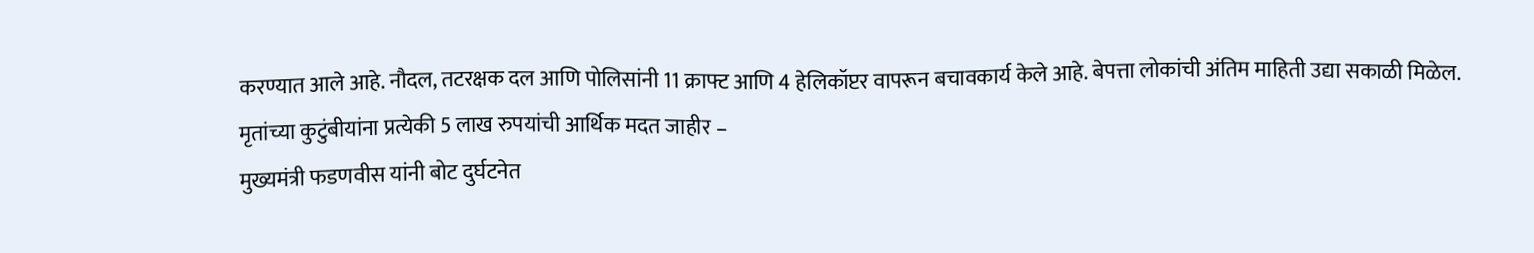करण्यात आले आहे. नौदल, तटरक्षक दल आणि पोलिसांनी 11 क्राफ्ट आणि 4 हेलिकॉप्टर वापरून बचावकार्य केले आहे. बेपत्ता लोकांची अंतिम माहिती उद्या सकाळी मिळेल.
मृतांच्या कुटुंबीयांना प्रत्येकी 5 लाख रुपयांची आर्थिक मदत जाहीर –
मुख्यमंत्री फडणवीस यांनी बोट दुर्घटनेत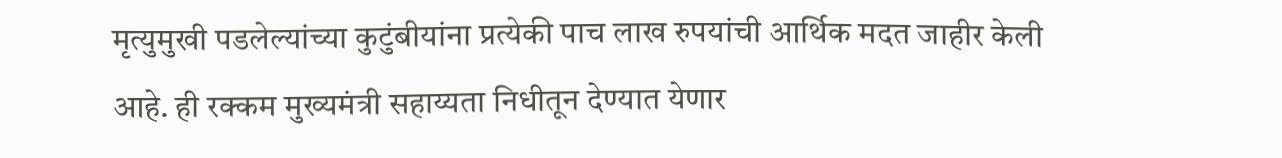मृत्युमुखी पडलेल्यांच्या कुटुंबीयांना प्रत्येकी पाच लाख रुपयांची आर्थिक मदत जाहीर केली आहे. ही रक्कम मुख्यमंत्री सहाय्यता निधीतून देण्यात येणार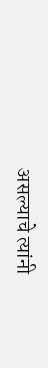असल्याचे त्यांनी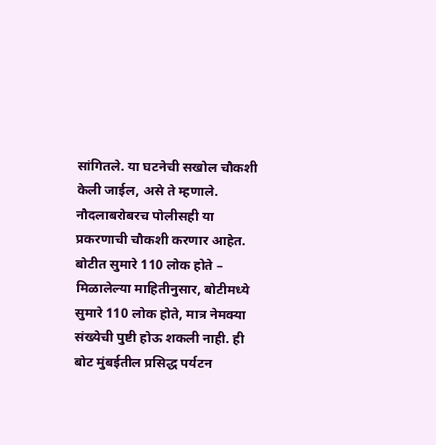सांगितले. या घटनेची सखोल चौकशी केली जाईल, असे ते म्हणाले. नौदलाबरोबरच पोलीसही या प्रकरणाची चौकशी करणार आहेत.
बोटीत सुमारे 110 लोक होते –
मिळालेल्या माहितीनुसार, बोटीमध्ये सुमारे 110 लोक होते, मात्र नेमक्या संख्येची पुष्टी होऊ शकली नाही. ही बोट मुंबईतील प्रसिद्ध पर्यटन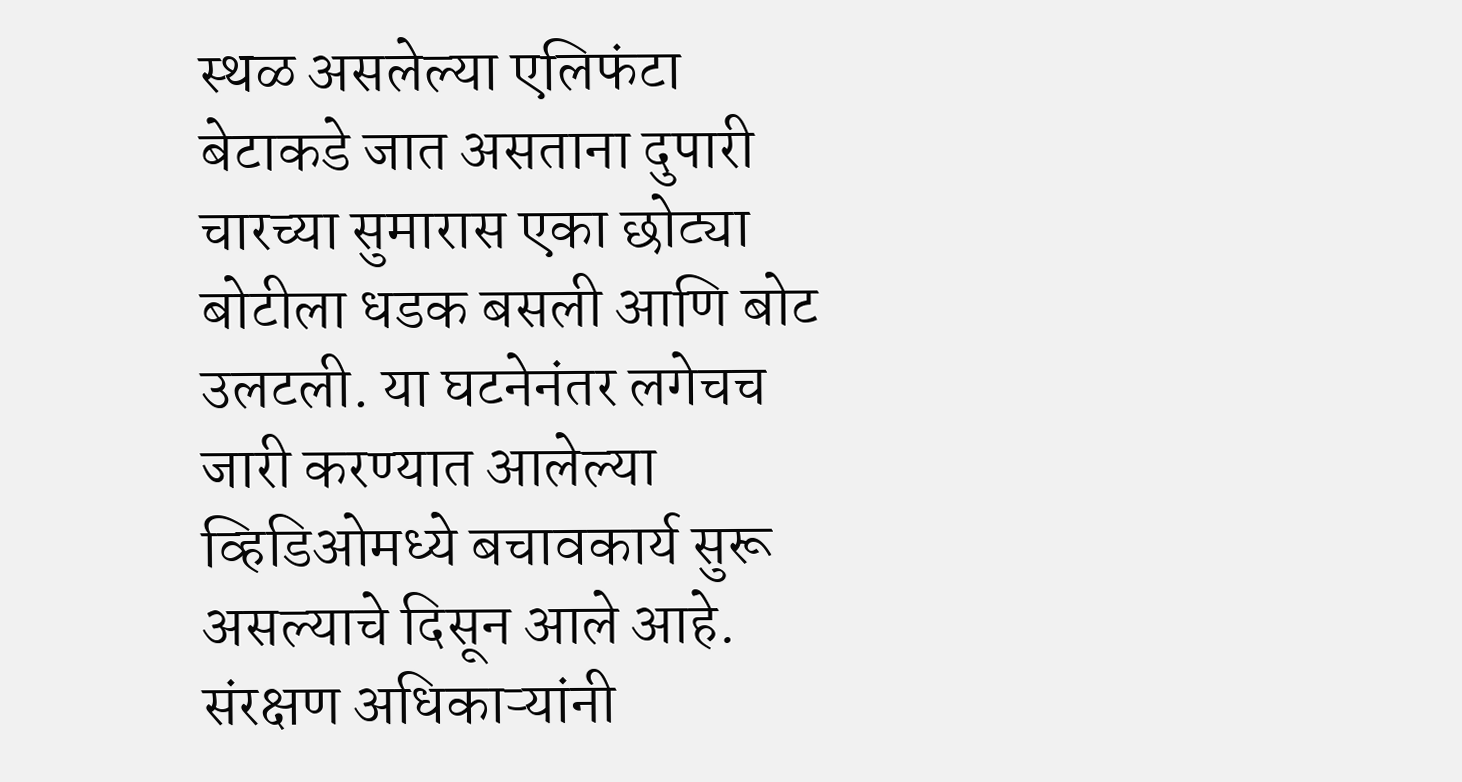स्थळ असलेल्या एलिफंटा बेटाकडे जात असताना दुपारी चारच्या सुमारास एका छोट्या बोटीला धडक बसली आणि बोट उलटली. या घटनेनंतर लगेचच जारी करण्यात आलेल्या व्हिडिओमध्ये बचावकार्य सुरू असल्याचे दिसून आले आहे.
संरक्षण अधिकाऱ्यांनी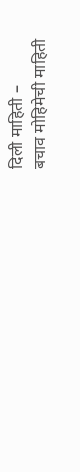दिली माहिती –
बचाव मोहिमेची माहिती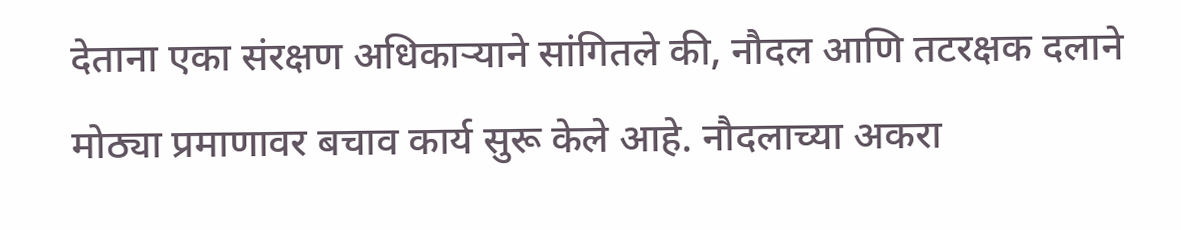देताना एका संरक्षण अधिकाऱ्याने सांगितले की, नौदल आणि तटरक्षक दलाने मोठ्या प्रमाणावर बचाव कार्य सुरू केले आहे. नौदलाच्या अकरा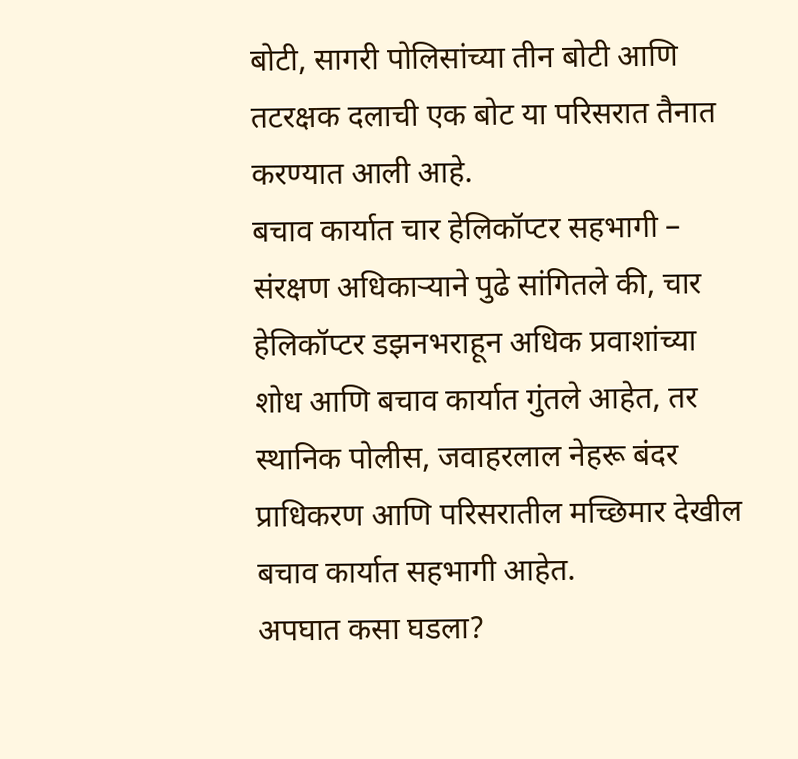बोटी, सागरी पोलिसांच्या तीन बोटी आणि तटरक्षक दलाची एक बोट या परिसरात तैनात करण्यात आली आहे.
बचाव कार्यात चार हेलिकॉप्टर सहभागी –
संरक्षण अधिकाऱ्याने पुढे सांगितले की, चार हेलिकॉप्टर डझनभराहून अधिक प्रवाशांच्या शोध आणि बचाव कार्यात गुंतले आहेत, तर स्थानिक पोलीस, जवाहरलाल नेहरू बंदर प्राधिकरण आणि परिसरातील मच्छिमार देखील बचाव कार्यात सहभागी आहेत.
अपघात कसा घडला?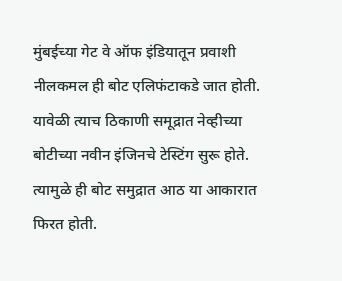मुंबईच्या गेट वे ऑफ इंडियातून प्रवाशी नीलकमल ही बोट एलिफंटाकडे जात होती. यावेळी त्याच ठिकाणी समूद्रात नेव्हीच्या बोटीच्या नवीन इंजिनचे टेस्टिंग सुरू होते. त्यामुळे ही बोट समुद्रात आठ या आकारात फिरत होती.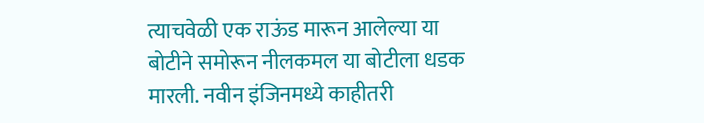त्याचवेळी एक राऊंड मारून आलेल्या या बोटीने समोरून नीलकमल या बोटीला धडक मारली. नवीन इंजिनमध्ये काहीतरी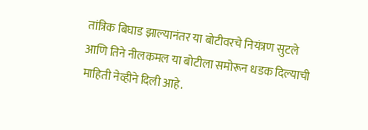तांत्रिक बिघाड झाल्यानंतर या बोटीवरचे नियंत्रण सुटले आणि तिने नीलकमल या बोटीला समोरून धडक दिल्याची माहिती नेव्हीने दिली आहे.